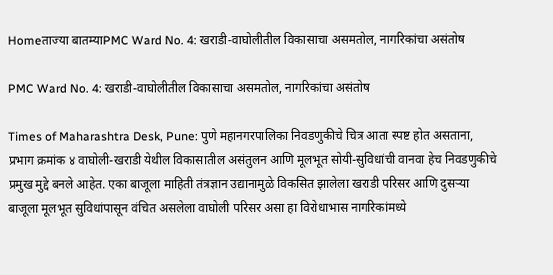Homeताज्या बातम्याPMC Ward No. 4: खराडी-वाघोलीतील विकासाचा असमतोल, नागरिकांचा असंतोष

PMC Ward No. 4: खराडी-वाघोलीतील विकासाचा असमतोल, नागरिकांचा असंतोष

Times of Maharashtra Desk, Pune: पुणे महानगरपालिका निवडणुकीचे चित्र आता स्पष्ट होत असताना, प्रभाग क्रमांक ४ वाघोली-खराडी येथील विकासातील असंतुलन आणि मूलभूत सोयी-सुविधांची वानवा हेच निवडणुकीचे प्रमुख मुद्दे बनले आहेत. एका बाजूला माहिती तंत्रज्ञान उद्यानामुळे विकसित झालेला खराडी परिसर आणि दुसऱ्या बाजूला मूलभूत सुविधांपासून वंचित असलेला वाघोली परिसर असा हा विरोधाभास नागरिकांमध्ये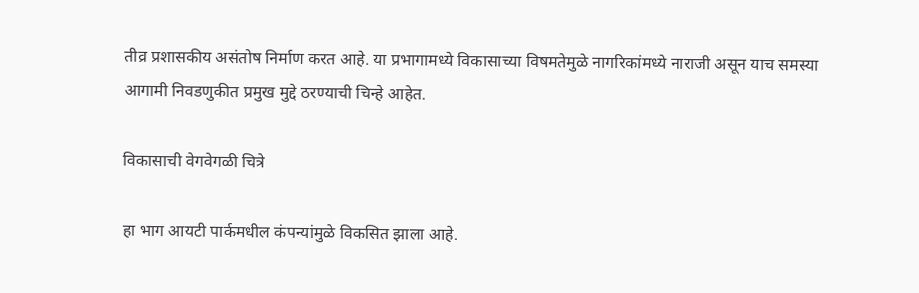तीव्र प्रशासकीय असंतोष निर्माण करत आहे. या प्रभागामध्ये विकासाच्या विषमतेमुळे नागरिकांमध्ये नाराजी असून याच समस्या आगामी निवडणुकीत प्रमुख मुद्दे ठरण्याची चिन्हे आहेत.

विकासाची वेगवेगळी चित्रे

हा भाग आयटी पार्कमधील कंपन्यांमुळे विकसित झाला आहे.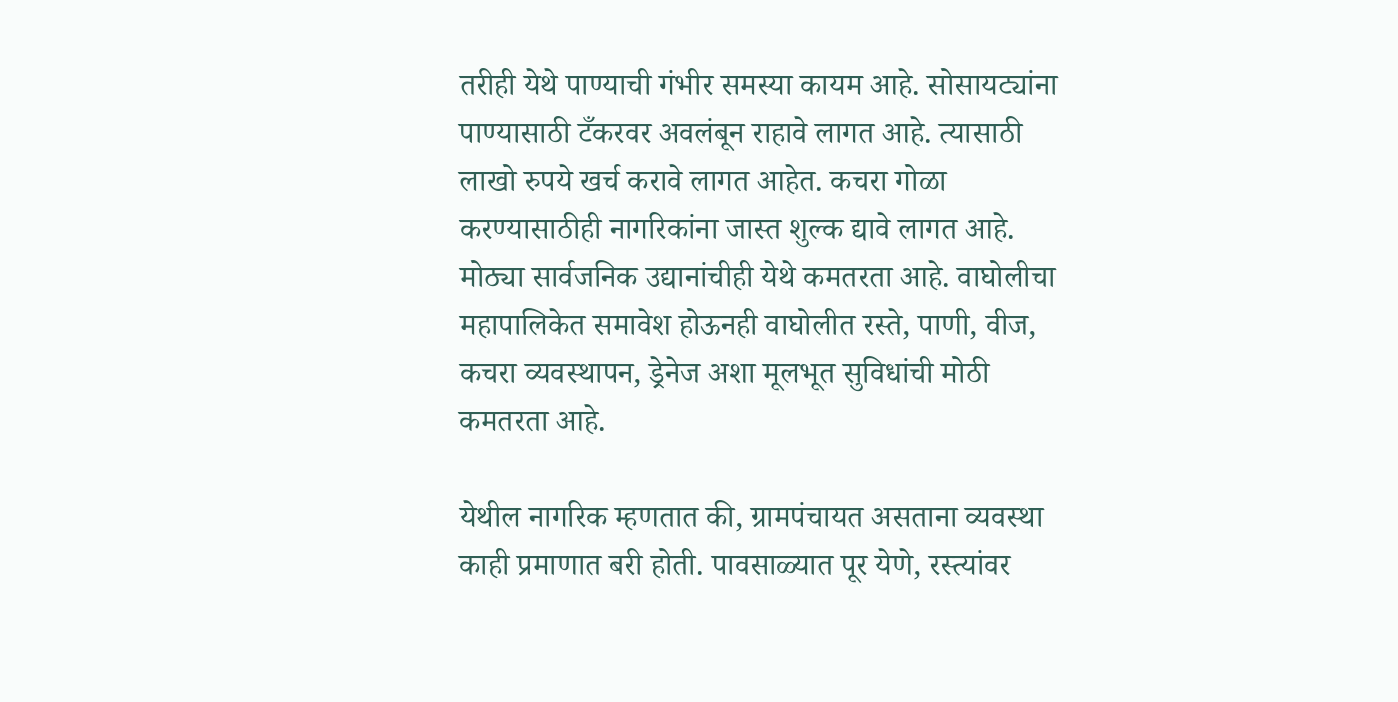तरीही येथे पाण्याची गंभीर समस्या कायम आहे. सोसायट्यांना पाण्यासाठी टँकरवर अवलंबून राहावे लागत आहे. त्यासाठी लाखो रुपये खर्च करावे लागत आहेत. कचरा गोळा करण्यासाठीही नागरिकांना जास्त शुल्क द्यावे लागत आहे. मोठ्या सार्वजनिक उद्यानांचीही येथे कमतरता आहे. वाघोलीचा महापालिकेत समावेश होऊनही वाघोलीत रस्ते, पाणी, वीज, कचरा व्यवस्थापन, ड्रेनेज अशा मूलभूत सुविधांची मोठी कमतरता आहे.

येथील नागरिक म्हणतात की, ग्रामपंचायत असताना व्यवस्था काही प्रमाणात बरी होती. पावसाळ्यात पूर येणे, रस्त्यांवर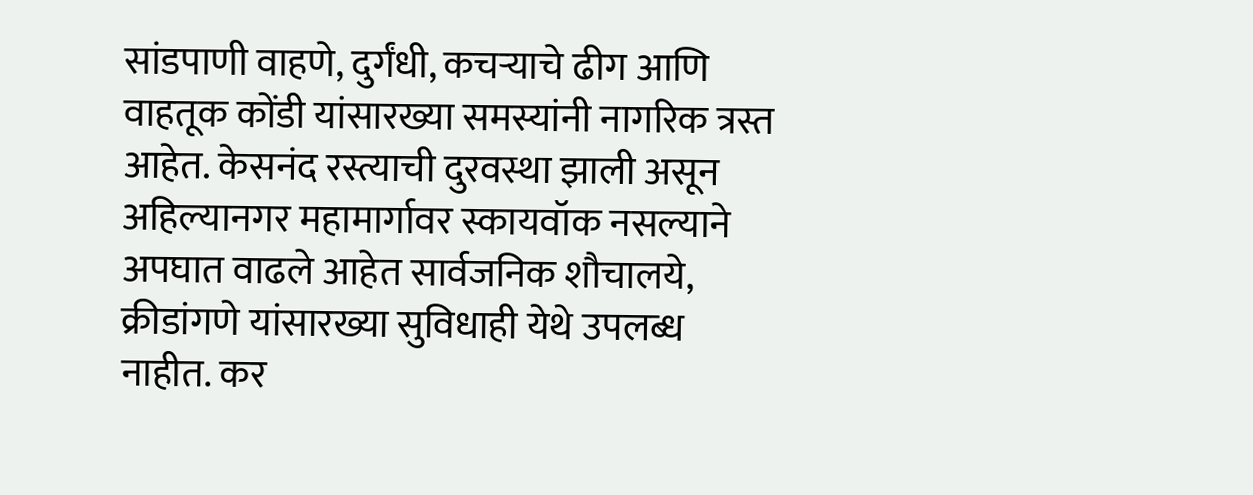सांडपाणी वाहणे, दुर्गंधी, कचऱ्याचे ढीग आणि वाहतूक कोंडी यांसारख्या समस्यांनी नागरिक त्रस्त आहेत. केसनंद रस्त्याची दुरवस्था झाली असून अहिल्यानगर महामार्गावर स्कायवॉक नसल्याने अपघात वाढले आहेत सार्वजनिक शौचालये, क्रीडांगणे यांसारख्या सुविधाही येथे उपलब्ध नाहीत. कर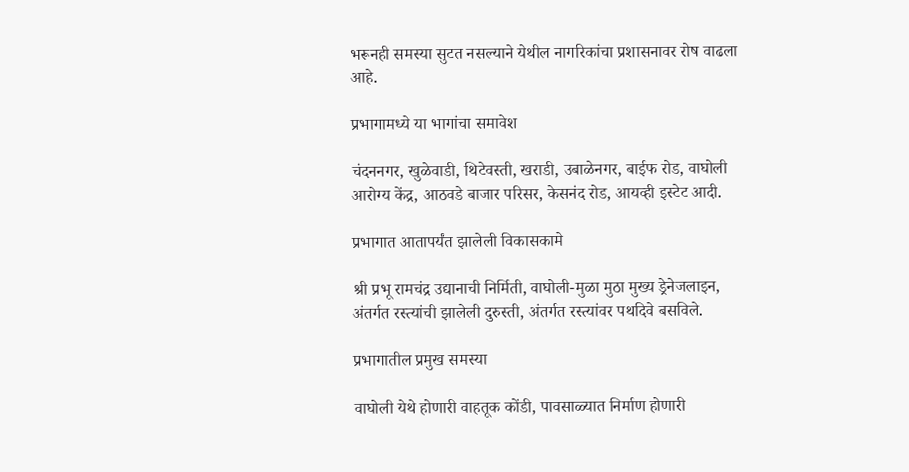भरूनही समस्या सुटत नसल्याने येथील नागरिकांचा प्रशासनावर रोष वाढला आहे.

प्रभागामध्ये या भागांचा समावेश

चंदननगर, खुळेवाडी, थिटेवस्ती, खराडी, उबाळेनगर, बाईफ रोड, वाघोली आरोग्य केंद्र, आठवडे बाजार परिसर, केसनंद रोड, आयव्ही इस्टेट आदी.

प्रभागात आतापर्यंत झालेली विकासकामे

श्री प्रभू रामचंद्र उद्यानाची निर्मिती, वाघोली-मुळा मुठा मुख्य ड्रेनेजलाइन, अंतर्गत रस्त्यांची झालेली दुरुस्ती, अंतर्गत रस्त्यांवर पथदिवे बसविले.

प्रभागातील प्रमुख समस्या

वाघोली येथे होणारी वाहतूक कोंडी, पावसाळ्यात निर्माण होणारी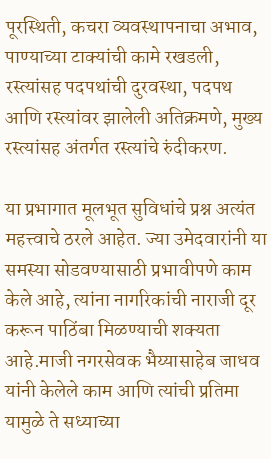पूरस्थिती, कचरा व्यवस्थापनाचा अभाव, पाण्याच्या टाक्यांची कामे रखडली, रस्त्यांसह पदपथांची दुरवस्था, पदपथ आणि रस्त्यांवर झालेली अतिक्रमणे, मुख्य रस्त्यांसह अंतर्गत रस्त्यांचे रुंदीकरण.

या प्रभागात मूलभूत सुविधांचे प्रश्न अत्यंत महत्त्वाचे ठरले आहेत. ज्या उमेदवारांनी या समस्या सोडवण्यासाठी प्रभावीपणे काम केले आहे, त्यांना नागरिकांची नाराजी दूर करून पाठिंबा मिळण्याची शक्यता आहे.माजी नगरसेवक भैय्यासाहेब जाधव यांनी केलेले काम आणि त्यांची प्रतिमा यामुळे ते सध्याच्या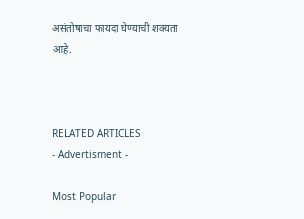असंतोषाचा फायदा घेण्याची शक्यता आहे.



RELATED ARTICLES
- Advertisment -

Most Popular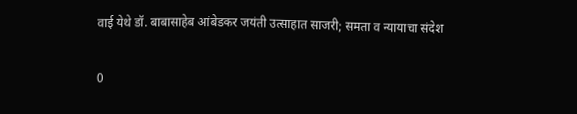वाई येथे डॉ. बाबासाहेब आंबेडकर जयंती उत्साहात साजरी; समता व न्यायाचा संदेश

0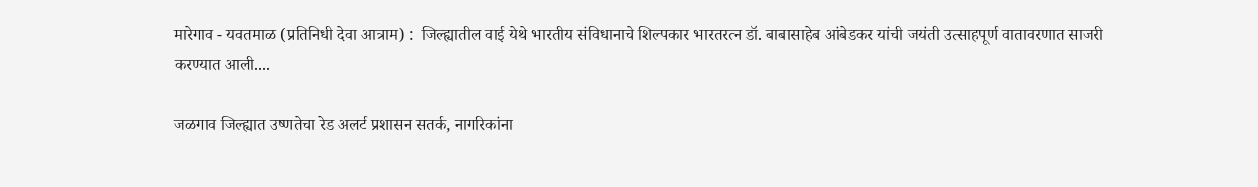मारेगाव - यवतमाळ (प्रतिनिधी देवा आत्राम) :  जिल्ह्यातील वाई येथे भारतीय संविधानाचे शिल्पकार भारतरत्न डॉ. बाबासाहेब आंबेडकर यांची जयंती उत्साहपूर्ण वातावरणात साजरी करण्यात आली....

जळगाव जिल्ह्यात उष्णतेचा रेड अलर्ट प्रशासन सतर्क, नागरिकांना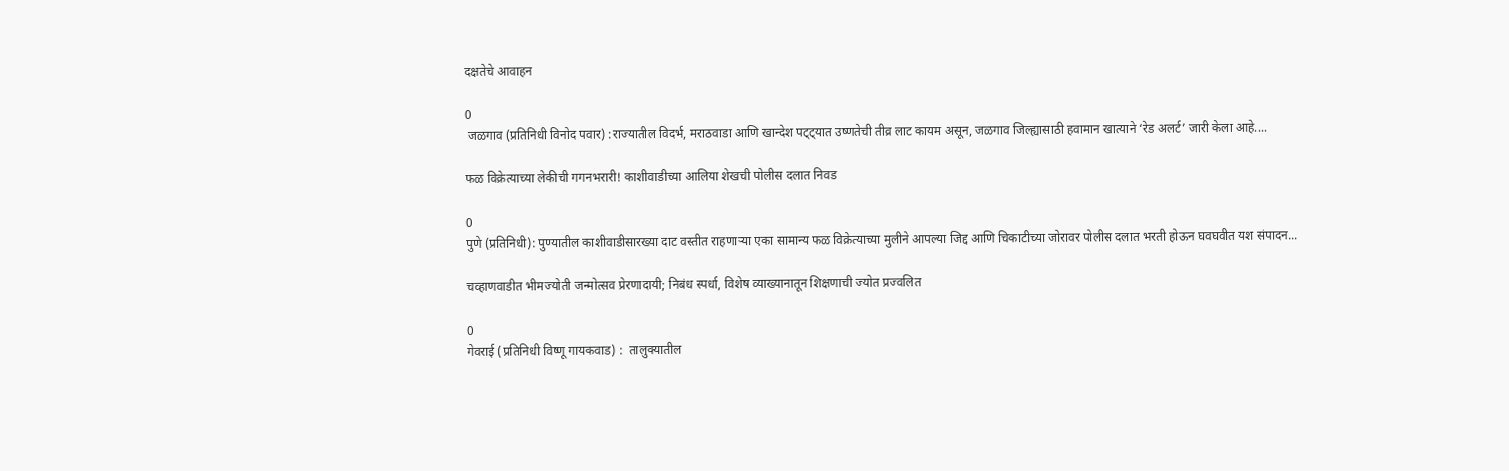दक्षतेचे आवाहन

0
 जळगाव (प्रतिनिधी विनोद पवार) :राज्यातील विदर्भ, मराठवाडा आणि खान्देश पट्ट्यात उष्णतेची तीव्र लाट कायम असून, जळगाव जिल्ह्यासाठी हवामान खात्याने ‘रेड अलर्ट’ जारी केला आहे....

फळ विक्रेत्याच्या लेकीची गगनभरारी! काशीवाडीच्या आलिया शेखची पोलीस दलात निवड

0
पुणे (प्रतिनिधी): पुण्यातील काशीवाडीसारख्या दाट वस्तीत राहणाऱ्या एका सामान्य फळ विक्रेत्याच्या मुलीने आपल्या जिद्द आणि चिकाटीच्या जोरावर पोलीस दलात भरती होऊन घवघवीत यश संपादन...

चव्हाणवाडीत भीमज्योती जन्मोत्सव प्रेरणादायी; निबंध स्पर्धा, विशेष व्याख्यानातून शिक्षणाची ज्योत प्रज्वलित

0
गेवराई (प्रतिनिधी विष्णू गायकवाड) :  तालुक्यातील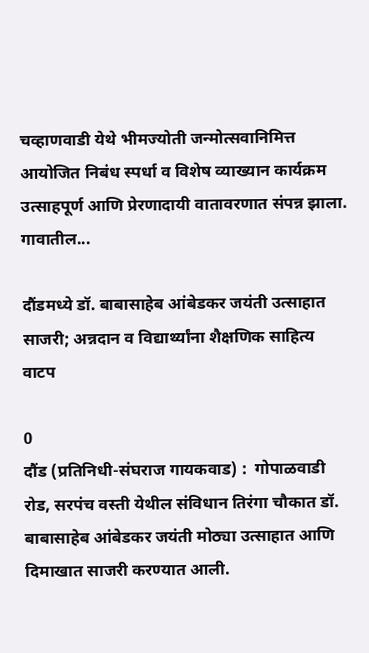चव्हाणवाडी येथे भीमज्योती जन्मोत्सवानिमित्त आयोजित निबंध स्पर्धा व विशेष व्याख्यान कार्यक्रम उत्साहपूर्ण आणि प्रेरणादायी वातावरणात संपन्न झाला. गावातील...

दौंडमध्ये डॉ. बाबासाहेब आंबेडकर जयंती उत्साहात साजरी; अन्नदान व विद्यार्थ्यांना शैक्षणिक साहित्य वाटप

0
दौंड (प्रतिनिधी-संघराज गायकवाड) :  गोपाळवाडी रोड, सरपंच वस्ती येथील संविधान तिरंगा चौकात डॉ. बाबासाहेब आंबेडकर जयंती मोठ्या उत्साहात आणि दिमाखात साजरी करण्यात आली.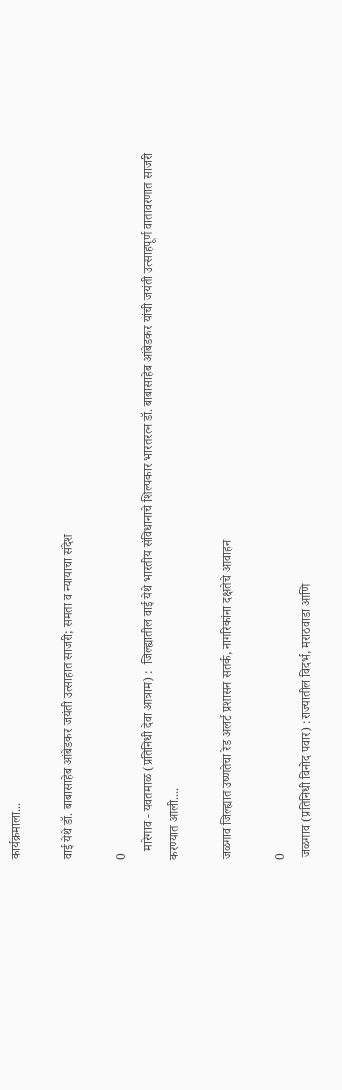कार्यक्रमाला...

वाई येथे डॉ. बाबासाहेब आंबेडकर जयंती उत्साहात साजरी; समता व न्यायाचा संदेश

0
   मारेगाव - यवतमाळ (प्रतिनिधी देवा आत्राम) :  जिल्ह्यातील वाई येथे भारतीय संविधानाचे शिल्पकार भारतरत्न डॉ. बाबासाहेब आंबेडकर यांची जयंती उत्साहपूर्ण वातावरणात साजरी करण्यात आली....

जळगाव जिल्ह्यात उष्णतेचा रेड अलर्ट प्रशासन सतर्क, नागरिकांना दक्षतेचे आवाहन

0
 जळगाव (प्रतिनिधी विनोद पवार) :राज्यातील विदर्भ, मराठवाडा आणि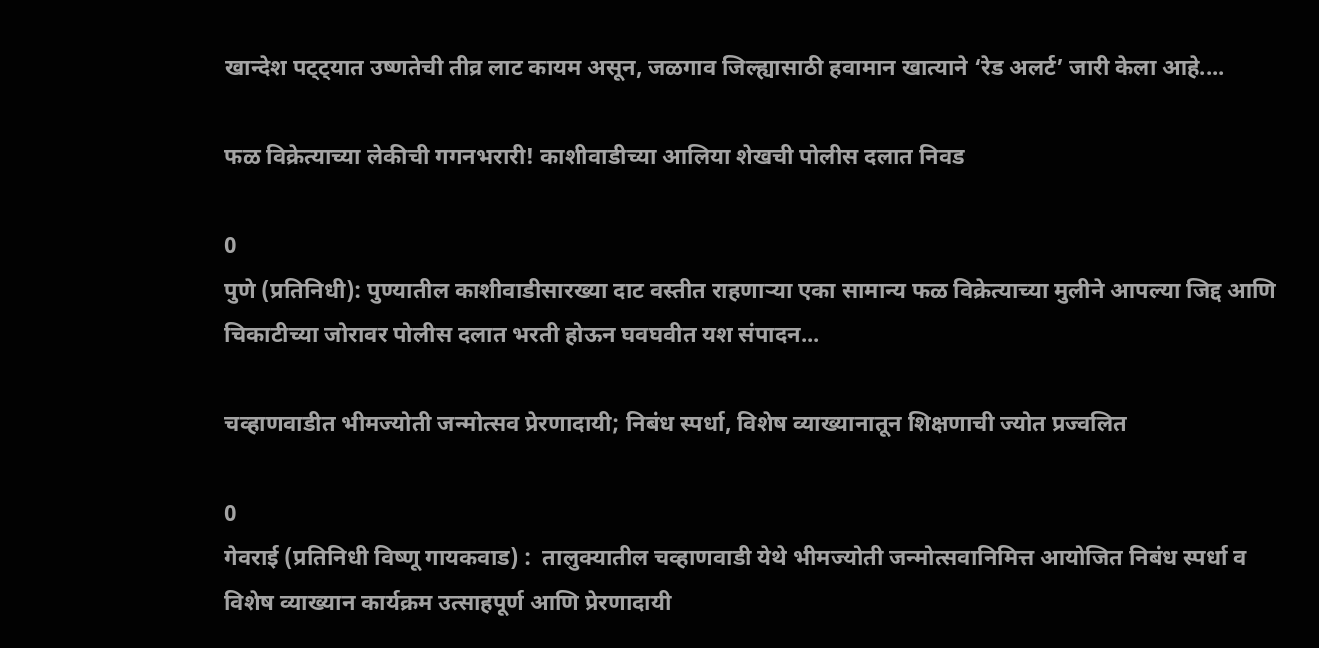खान्देश पट्ट्यात उष्णतेची तीव्र लाट कायम असून, जळगाव जिल्ह्यासाठी हवामान खात्याने ‘रेड अलर्ट’ जारी केला आहे....

फळ विक्रेत्याच्या लेकीची गगनभरारी! काशीवाडीच्या आलिया शेखची पोलीस दलात निवड

0
पुणे (प्रतिनिधी): पुण्यातील काशीवाडीसारख्या दाट वस्तीत राहणाऱ्या एका सामान्य फळ विक्रेत्याच्या मुलीने आपल्या जिद्द आणि चिकाटीच्या जोरावर पोलीस दलात भरती होऊन घवघवीत यश संपादन...

चव्हाणवाडीत भीमज्योती जन्मोत्सव प्रेरणादायी; निबंध स्पर्धा, विशेष व्याख्यानातून शिक्षणाची ज्योत प्रज्वलित

0
गेवराई (प्रतिनिधी विष्णू गायकवाड) :  तालुक्यातील चव्हाणवाडी येथे भीमज्योती जन्मोत्सवानिमित्त आयोजित निबंध स्पर्धा व विशेष व्याख्यान कार्यक्रम उत्साहपूर्ण आणि प्रेरणादायी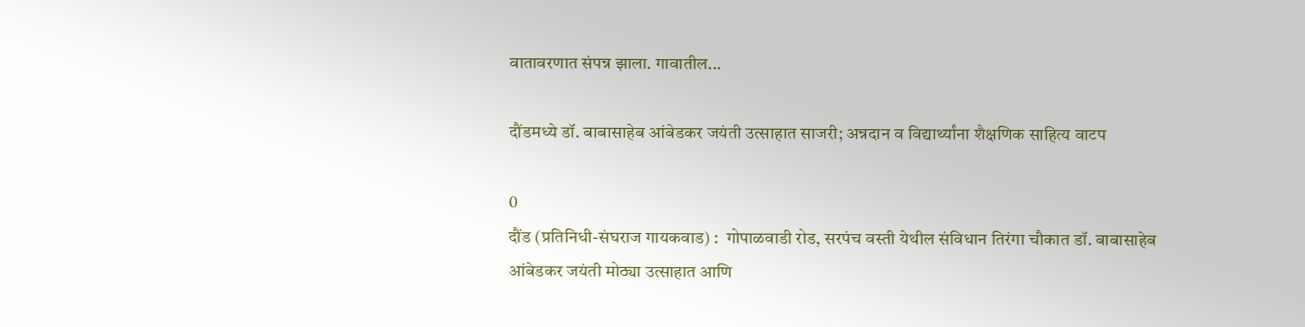वातावरणात संपन्न झाला. गावातील...

दौंडमध्ये डॉ. बाबासाहेब आंबेडकर जयंती उत्साहात साजरी; अन्नदान व विद्यार्थ्यांना शैक्षणिक साहित्य वाटप

0
दौंड (प्रतिनिधी-संघराज गायकवाड) :  गोपाळवाडी रोड, सरपंच वस्ती येथील संविधान तिरंगा चौकात डॉ. बाबासाहेब आंबेडकर जयंती मोठ्या उत्साहात आणि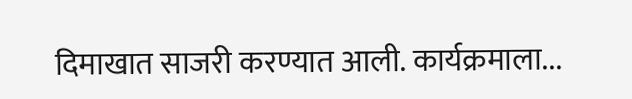दिमाखात साजरी करण्यात आली. कार्यक्रमाला...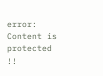error: Content is protected !!